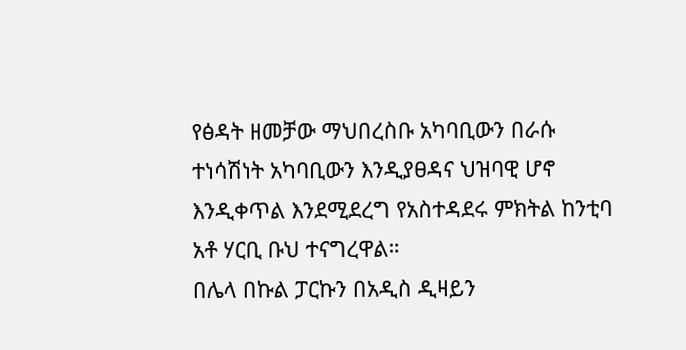የፅዳት ዘመቻው ማህበረስቡ አካባቢውን በራሱ ተነሳሽነት አካባቢውን እንዲያፀዳና ህዝባዊ ሆኖ እንዲቀጥል እንደሚደረግ የአስተዳደሩ ምክትል ከንቲባ አቶ ሃርቢ ቡህ ተናግረዋል።
በሌላ በኩል ፓርኩን በአዲስ ዲዛይን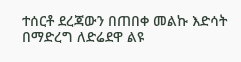ተሰርቶ ደረጃውን በጠበቀ መልኩ እድሳት በማድረግ ለድሬደዋ ልዩ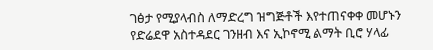ገፅታ የሚያላብስ ለማድረግ ዝግጅቶች እየተጠናቀቀ መሆኑን የድሬደዋ አስተዳደር ገንዘብ እና ኢኮኖሚ ልማት ቢሮ ሃላፊ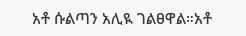አቶ ሱልጣን አሊዪ ገልፀዋል።አቶ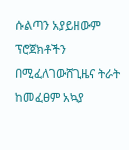ሱልጣን አያይዘውም ፕሮጀክቶችን በሚፈለገውሸጊዜና ትራት ከመፈፀም አኳያ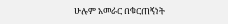ሁሉም አመራር በቁርጠኝነት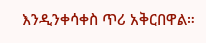እንዲንቀሳቀስ ጥሪ አቅርበዋል።